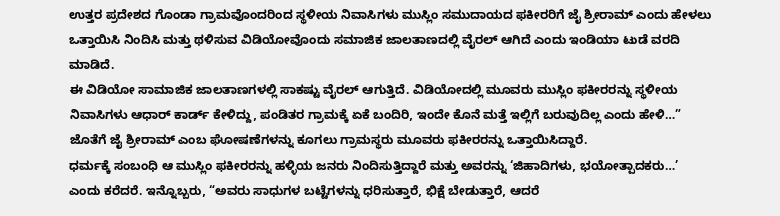ಉತ್ತರ ಪ್ರದೇಶದ ಗೊಂಡಾ ಗ್ರಾಮವೊಂದರಿಂದ ಸ್ಥಳೀಯ ನಿವಾಸಿಗಳು ಮುಸ್ಲಿಂ ಸಮುದಾಯದ ಫಕೀರರಿಗೆ ಜೈ ಶ್ರೀರಾಮ್ ಎಂದು ಹೇಳಲು ಒತ್ತಾಯಿಸಿ ನಿಂದಿಸಿ ಮತ್ತು ಥಳಿಸುವ ವಿಡಿಯೋವೊಂದು ಸಮಾಜಿಕ ಜಾಲತಾಣದಲ್ಲಿ ವೈರಲ್ ಆಗಿದೆ ಎಂದು ಇಂಡಿಯಾ ಟುಡೆ ವರದಿ ಮಾಡಿದೆ.
ಈ ವಿಡಿಯೋ ಸಾಮಾಜಿಕ ಜಾಲತಾಣಗಳಲ್ಲಿ ಸಾಕಷ್ಟು ವೈರಲ್ ಆಗುತ್ತಿದೆ. ವಿಡಿಯೋದಲ್ಲಿ ಮೂವರು ಮುಸ್ಲಿಂ ಫಕೀರರನ್ನು ಸ್ಥಳೀಯ ನಿವಾಸಿಗಳು ಆಧಾರ್ ಕಾರ್ಡ್ ಕೇಳಿದ್ದು, ಪಂಡಿತರ ಗ್ರಾಮಕ್ಕೆ ಏಕೆ ಬಂದಿರಿ, ಇಂದೇ ಕೊನೆ ಮತ್ತೆ ಇಲ್ಲಿಗೆ ಬರುವುದಿಲ್ಲ ಎಂದು ಹೇಳಿ…” ಜೊತೆಗೆ ಜೈ ಶ್ರೀರಾಮ್ ಎಂಬ ಘೋಷಣೆಗಳನ್ನು ಕೂಗಲು ಗ್ರಾಮಸ್ಥರು ಮೂವರು ಫಕೀರರನ್ನು ಒತ್ತಾಯಿಸಿದ್ದಾರೆ.
ಧರ್ಮಕ್ಕೆ ಸಂಬಂಧಿ ಆ ಮುಸ್ಲಿಂ ಫಕೀರರನ್ನು ಹಳ್ಳಿಯ ಜನರು ನಿಂದಿಸುತ್ತಿದ್ದಾರೆ ಮತ್ತು ಅವರನ್ನು ‘ಜಿಹಾದಿಗಳು, ಭಯೋತ್ಪಾದಕರು…’ ಎಂದು ಕರೆದರೆ. ಇನ್ನೊಬ್ಬರು, “ಅವರು ಸಾಧುಗಳ ಬಟ್ಟೆಗಳನ್ನು ಧರಿಸುತ್ತಾರೆ, ಭಿಕ್ಷೆ ಬೇಡುತ್ತಾರೆ, ಆದರೆ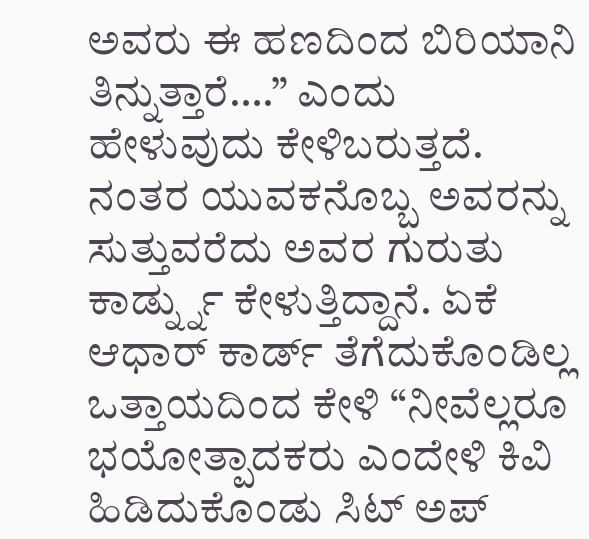ಅವರು ಈ ಹಣದಿಂದ ಬಿರಿಯಾನಿ ತಿನ್ನುತ್ತಾರೆ….” ಎಂದು ಹೇಳುವುದು ಕೇಳಿಬರುತ್ತದೆ. ನಂತರ ಯುವಕನೊಬ್ಬ ಅವರನ್ನು ಸುತ್ತುವರೆದು ಅವರ ಗುರುತು ಕಾರ್ಡ್ನ್ನು ಕೇಳುತ್ತಿದ್ದಾನೆ. ಏಕೆ ಆಧಾರ್ ಕಾರ್ಡ್ ತೆಗೆದುಕೊಂಡಿಲ್ಲ ಒತ್ತಾಯದಿಂದ ಕೇಳಿ “ನೀವೆಲ್ಲರೂ ಭಯೋತ್ಪಾದಕರು ಎಂದೇಳಿ ಕಿವಿ ಹಿಡಿದುಕೊಂಡು ಸಿಟ್ ಅಪ್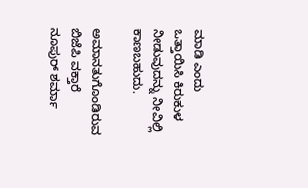ಮಾಡಿ ಎಂದು ಒತ್ತಾಯಿಸಿ ಕಿರುಕುಳ ನೀಡುವುದನ್ನು ನೀವಿಲ್ಲಿ ಕಾಣಬಹುದು.

ಅಮಾನತುಗೊಂಡಿರುವ ಬಿಜೆಪಿ ವಕ್ತಾರೆ ನೂಪುರ್ ಶರ್ಮಾ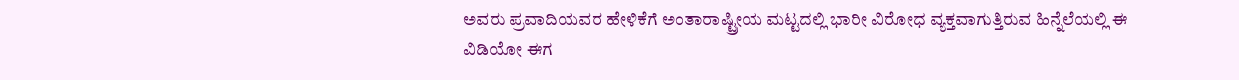ಅವರು ಪ್ರವಾದಿಯವರ ಹೇಳಿಕೆಗೆ ಅಂತಾರಾಷ್ಟ್ರೀಯ ಮಟ್ಟದಲ್ಲಿ ಭಾರೀ ವಿರೋಧ ವ್ಯಕ್ತವಾಗುತ್ತಿರುವ ಹಿನ್ನೆಲೆಯಲ್ಲಿ ಈ ವಿಡಿಯೋ ಈಗ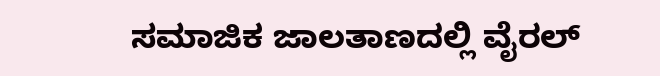ಸಮಾಜಿಕ ಜಾಲತಾಣದಲ್ಲಿ ವೈರಲ್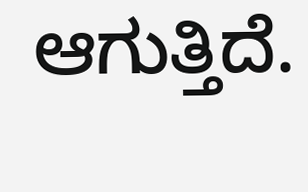ಆಗುತ್ತಿದೆ.